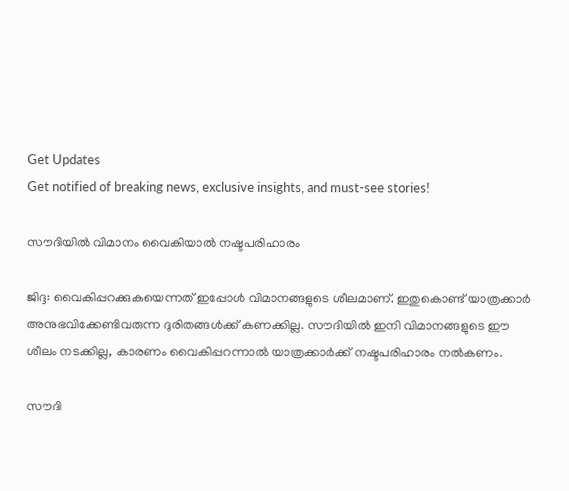Get Updates
Get notified of breaking news, exclusive insights, and must-see stories!

സൗദിയില്‍ വിമാനം വൈകിയാല്‍ നഷ്ടപരിഹാരം

ജിദ്ദ: വൈകിപ്പറക്കുകയെന്നത് ഇപ്പോള്‍ വിമാനങ്ങളുടെ ശീലമാണ്. ഇതുകൊണ്ട് യാത്രക്കാര്‍ അനുഭവിക്കേണ്ടിവരുന്ന ദുരിതങ്ങള്‍ക്ക് കണക്കില്ല. സൗദിയില്‍ ഇനി വിമാനങ്ങളുടെ ഈ ശീലം നടക്കില്ല, കാരണം വൈകിപ്പറന്നാല്‍ യാത്രക്കാര്‍ക്ക് നഷ്ടപരിഹാരം നല്‍കണം.

സൗദി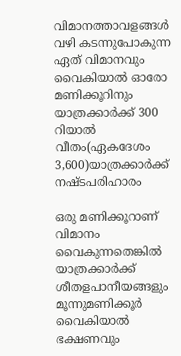വിമാനത്താവളങ്ങള്‍ വഴി കടന്നുപോകുന്ന ഏത് വിമാനവും വൈകിയാല്‍ ഓരോ മണിക്കൂറിനും യാത്രക്കാര്‍ക്ക് 300 റിയാല്‍ വീതം(ഏകദേശം 3,600)യാത്രക്കാര്‍ക്ക് നഷ്ടപരിഹാരം

ഒരു മണിക്കൂറാണ് വിമാനം വൈകുന്നതെങ്കില്‍ യാത്രക്കാര്‍ക്ക് ശീതളപാനീയങ്ങളും മൂന്നുമണിക്കൂര്‍ വൈകിയാല്‍ ഭക്ഷണവും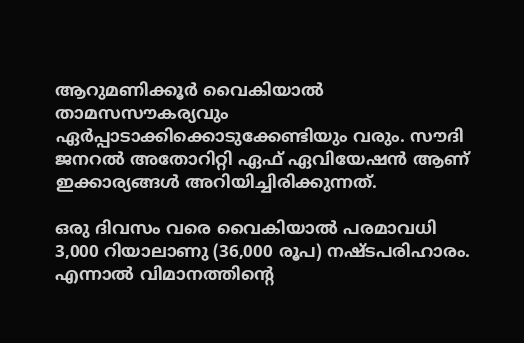ആറുമണിക്കൂര്‍ വൈകിയാല്‍ താമസസൗകര്യവും ഏര്‍പ്പാടാക്കിക്കൊടുക്കേണ്ടിയും വരും. സൗദി ജനറല്‍ അതോറിറ്റി ഏഫ് ഏവിയേഷന്‍ ആണ് ഇക്കാര്യങ്ങള്‍ അറിയിച്ചിരിക്കുന്നത്.

ഒരു ദിവസം വരെ വൈകിയാല്‍ പരമാവധി 3,000 റിയാലാണു (36,000 രൂപ) നഷ്ടപരിഹാരം. എന്നാല്‍ വിമാനത്തിന്റെ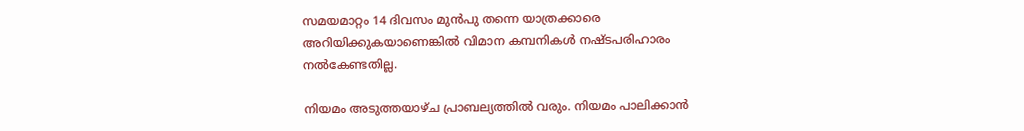സമയമാറ്റം 14 ദിവസം മുന്‍പു തന്നെ യാത്രക്കാരെ അറിയിക്കുകയാണെങ്കില്‍ വിമാന കമ്പനികള്‍ നഷ്ടപരിഹാരം നല്‍കേണ്ടതില്ല.

നിയമം അടുത്തയാഴ്ച പ്രാബല്യത്തില്‍ വരും. നിയമം പാലിക്കാന്‍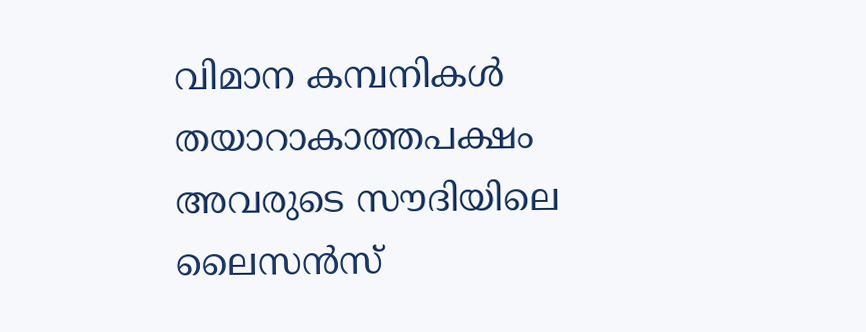വിമാന കമ്പനികള്‍ തയാറാകാത്തപക്ഷം അവരുടെ സൗദിയിലെ ലൈസന്‍സ്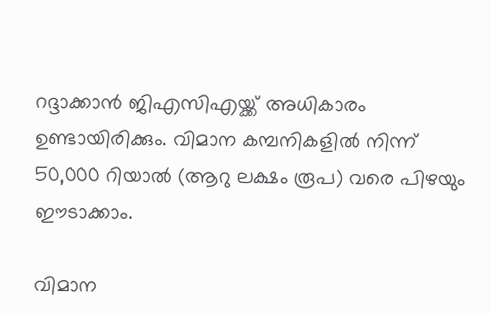റദ്ദാക്കാന്‍ ജിഎസിഎയ്ക്ക് അധികാരം ഉണ്ടായിരിക്കും. വിമാന കമ്പനികളില്‍ നിന്ന് 50,000 റിയാല്‍ (ആറു ലക്ഷം രൂപ) വരെ പിഴയും ഈടാക്കാം.

വിമാന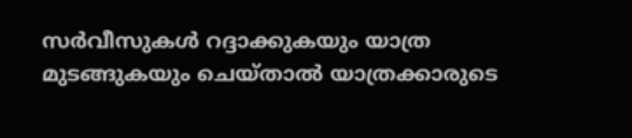സര്‍വീസുകള്‍ റദ്ദാക്കുകയും യാത്ര മുടങ്ങുകയും ചെയ്താല്‍ യാത്രക്കാരുടെ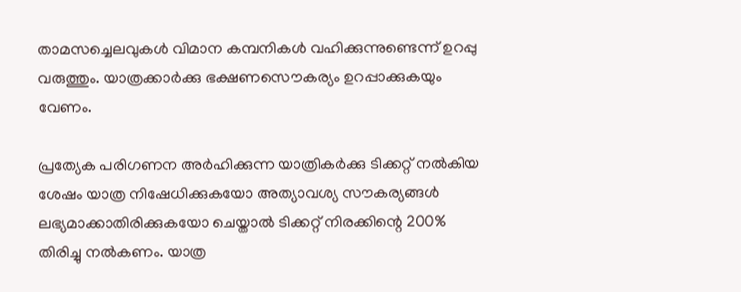താമസച്ചെലവുകള്‍ വിമാന കമ്പനികള്‍ വഹിക്കുന്നുണ്ടെന്ന് ഉറപ്പു വരുത്തും. യാത്രക്കാര്‍ക്കു ഭക്ഷണസൌകര്യം ഉറപ്പാക്കുകയും വേണം.

പ്രത്യേക പരിഗണന അര്‍ഹിക്കുന്ന യാത്രികര്‍ക്കു ടിക്കറ്റ് നല്‍കിയ ശേഷം യാത്ര നിഷേധിക്കുകയോ അത്യാവശ്യ സൗകര്യങ്ങള്‍ ലഭ്യമാക്കാതിരിക്കുകയോ ചെയ്താല്‍ ടിക്കറ്റ് നിരക്കിന്റെ 200% തിരിച്ചു നല്‍കണം. യാത്ര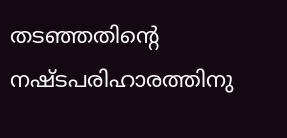തടഞ്ഞതിന്റെ നഷ്ടപരിഹാരത്തിനു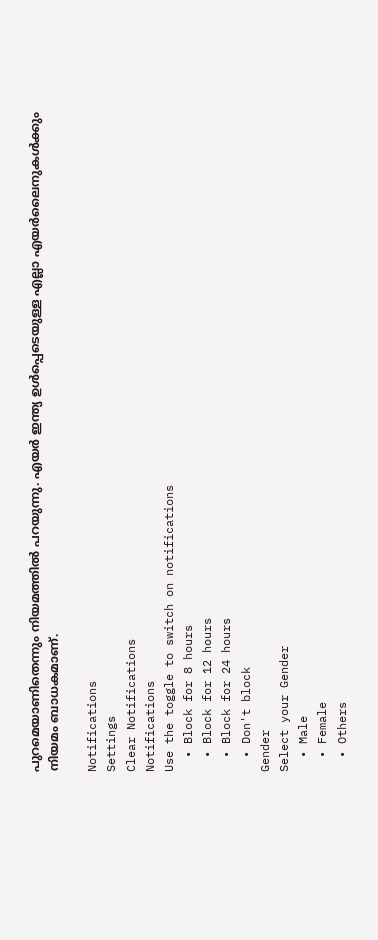പുറമെയാണിതെന്നും നിയമത്തില്‍ പറയുന്നു. എയര്‍ ഇന്ത്യ ഉള്‍പ്പെടെയുള്ള എല്ലാ എയര്‍ലൈനുകള്‍ക്കും നിയമം ബാധകമാണ്.

Notifications
Settings
Clear Notifications
Notifications
Use the toggle to switch on notifications
  • Block for 8 hours
  • Block for 12 hours
  • Block for 24 hours
  • Don't block
Gender
Select your Gender
  • Male
  • Female
  • Others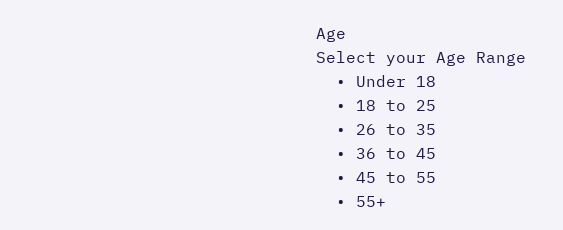Age
Select your Age Range
  • Under 18
  • 18 to 25
  • 26 to 35
  • 36 to 45
  • 45 to 55
  • 55+